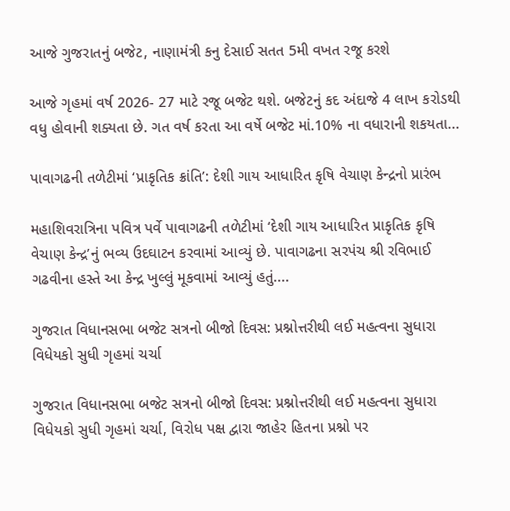આજે ગુજરાતનું બજેટ, નાણામંત્રી કનુ દેસાઈ સતત 5મી વખત રજૂ કરશે

આજે ગૃહમાં વર્ષ 2026- 27 માટે રજૂ બજેટ થશે. બજેટનું કદ અંદાજે 4 લાખ કરોડથી વધુ હોવાની શક્યતા છે. ગત વર્ષ કરતા આ વર્ષે બજેટ માં.10% ના વધારાની શકયતા...

પાવાગઢની તળેટીમાં ‘પ્રાકૃતિક ક્રાંતિ’: દેશી ગાય આધારિત કૃષિ વેચાણ કેન્દ્રનો પ્રારંભ

મહાશિવરાત્રિના પવિત્ર પર્વે પાવાગઢની તળેટીમાં ‘દેશી ગાય આધારિત પ્રાકૃતિક કૃષિ વેચાણ કેન્દ્ર’નું ભવ્ય ઉદઘાટન કરવામાં આવ્યું છે. પાવાગઢના સરપંચ શ્રી રવિભાઈ ગઢવીના હસ્તે આ કેન્દ્ર ખુલ્લું મૂકવામાં આવ્યું હતું....

ગુજરાત વિધાનસભા બજેટ સત્રનો બીજો દિવસ: પ્રશ્નોત્તરીથી લઈ મહત્વના સુધારા વિધેયકો સુધી ગૃહમાં ચર્ચા

ગુજરાત વિધાનસભા બજેટ સત્રનો બીજો દિવસ: પ્રશ્નોત્તરીથી લઈ મહત્વના સુધારા વિધેયકો સુધી ગૃહમાં ચર્ચા, વિરોધ પક્ષ દ્વારા જાહેર હિતના પ્રશ્નો પર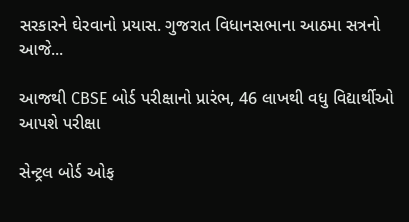સરકારને ઘેરવાનો પ્રયાસ. ગુજરાત વિધાનસભાના આઠમા સત્રનો આજે...

આજથી CBSE બોર્ડ પરીક્ષાનો પ્રારંભ, 46 લાખથી વધુ વિદ્યાર્થીઓ આપશે પરીક્ષા

સેન્ટ્રલ બોર્ડ ઓફ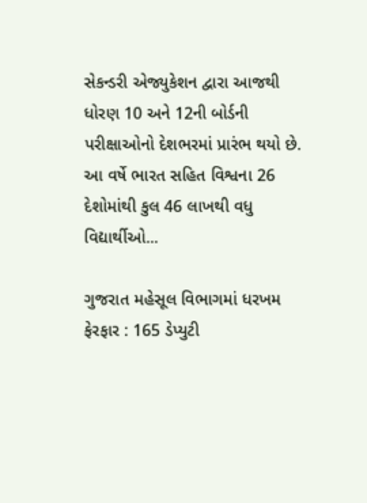સેકન્ડરી એજ્યુકેશન દ્વારા આજથી ધોરણ 10 અને 12ની બોર્ડની પરીક્ષાઓનો દેશભરમાં પ્રારંભ થયો છે. આ વર્ષે ભારત સહિત વિશ્વના 26 દેશોમાંથી કુલ 46 લાખથી વધુ વિદ્યાર્થીઓ...

ગુજરાત મહેસૂલ વિભાગમાં ધરખમ ફેરફાર : 165 ડેપ્યુટી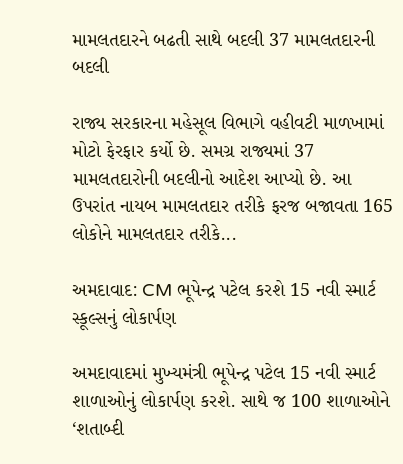મામલતદારને બઢતી સાથે બદલી 37 મામલતદારની બદલી

રાજ્ય સરકારના મહેસૂલ વિભાગે વહીવટી માળખામાં મોટો ફેરફાર કર્યો છે. સમગ્ર રાજ્યમાં 37 મામલતદારોની બદલીનો આદેશ આપ્યો છે. આ ઉપરાંત નાયબ મામલતદાર તરીકે ફરજ બજાવતા 165 લોકોને મામલતદાર તરીકે...

અમદાવાદ: CM ભૂપેન્દ્ર પટેલ કરશે 15 નવી સ્માર્ટ સ્કૂલ્સનું લોકાર્પણ

અમદાવાદમાં મુખ્યમંત્રી ભૂપેન્દ્ર પટેલ 15 નવી સ્માર્ટ શાળાઓનું લોકાર્પણ કરશે. સાથે જ 100 શાળાઓને ‘શતાબ્દી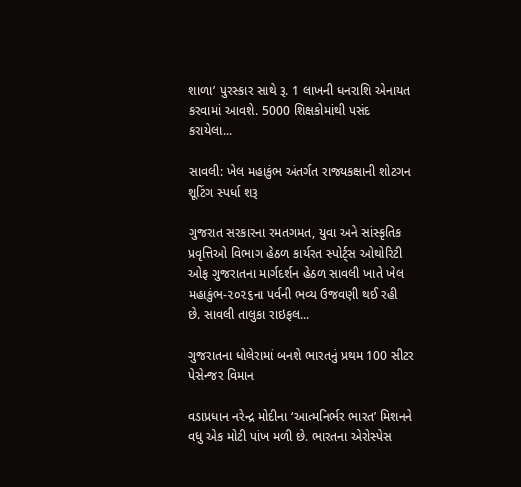શાળા’ પુરસ્કાર સાથે રૂ. 1 લાખની ધનરાશિ એનાયત કરવામાં આવશે. 5000 શિક્ષકોમાંથી પસંદ કરાયેલા...

સાવલી: ખેલ મહાકુંભ અંતર્ગત રાજ્યકક્ષાની શોટગન શૂટિંગ સ્પર્ધા શરૂ

ગુજરાત સરકારના રમતગમત, યુવા અને સાંસ્કૃતિક પ્રવૃત્તિઓ વિભાગ હેઠળ કાર્યરત સ્પોર્ટ્સ ઓથોરિટી ઓફ ગુજરાતના માર્ગદર્શન હેઠળ સાવલી ખાતે ખેલ મહાકુંભ-૨૦૨૬ના પર્વની ભવ્ય ઉજવણી થઈ રહી છે. સાવલી તાલુકા રાઇફલ...

ગુજરાતના ધોલેરામાં બનશે ભારતનું પ્રથમ 100 સીટર પેસેન્જર વિમાન

વડાપ્રધાન નરેન્દ્ર મોદીના ‘આત્મનિર્ભર ભારત’ મિશનને વધુ એક મોટી પાંખ મળી છે. ભારતના એરોસ્પેસ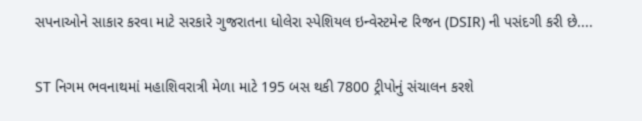સપનાઓને સાકાર કરવા માટે સરકારે ગુજરાતના ધોલેરા સ્પેશિયલ ઇન્વેસ્ટમેન્ટ રિજન (DSIR) ની પસંદગી કરી છે....

ST નિગમ ભવનાથમાં મહાશિવરાત્રી મેળા માટે 195 બસ થકી 7800 ટ્રીપોનું સંચાલન કરશે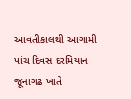આવતીકાલથી આગામી પાંચ દિવસ દરમિયાન જૂનાગઢ ખાતે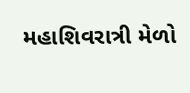મહાશિવરાત્રી મેળો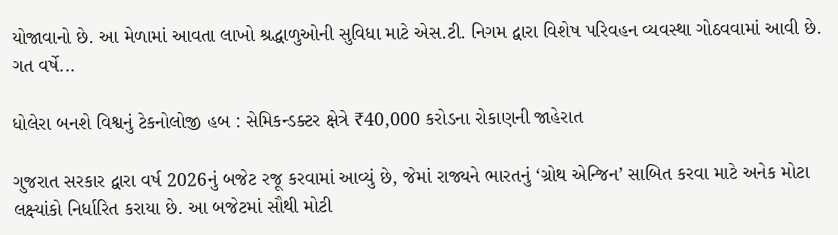યોજાવાનો છે. આ મેળામાં આવતા લાખો શ્રદ્ધાળુઓની સુવિધા માટે એસ.ટી. નિગમ દ્વારા વિશેષ પરિવહન વ્યવસ્થા ગોઠવવામાં આવી છે. ગત વર્ષે...

ધોલેરા બનશે વિશ્વનું ટેકનોલોજી હબ : સેમિકન્ડક્ટર ક્ષેત્રે ₹40,000 કરોડના રોકાણની જાહેરાત

ગુજરાત સરકાર દ્વારા વર્ષ 2026નું બજેટ રજૂ કરવામાં આવ્યું છે, જેમાં રાજ્યને ભારતનું ‘ગ્રોથ એન્જિન’ સાબિત કરવા માટે અનેક મોટા લક્ષ્યાંકો નિર્ધારિત કરાયા છે. આ બજેટમાં સૌથી મોટી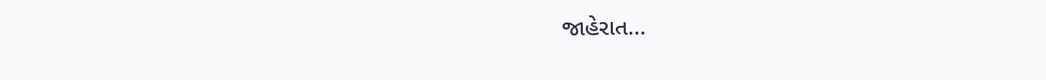જાહેરાત...